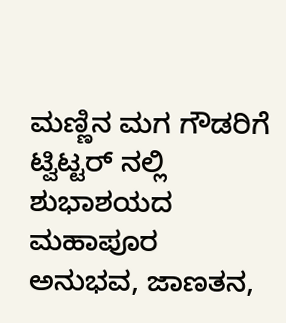ಮಣ್ಣಿನ ಮಗ ಗೌಡರಿಗೆ ಟ್ವಿಟ್ಟರ್ ನಲ್ಲಿ ಶುಭಾಶಯದ ಮಹಾಪೂರ
ಅನುಭವ, ಜಾಣತನ,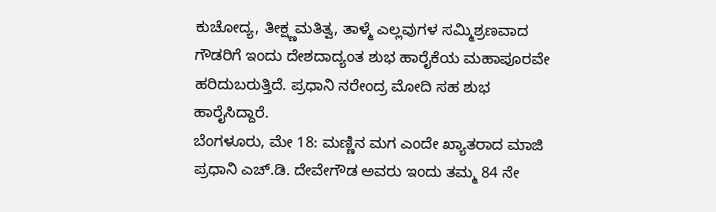ಕುಚೋದ್ಯ, ತೀಕ್ಷ್ಣಮತಿತ್ವ, ತಾಳ್ಮೆ ಎಲ್ಲವುಗಳ ಸಮ್ಮಿಶ್ರಣವಾದ ಗೌಡರಿಗೆ ಇಂದು ದೇಶದಾದ್ಯಂತ ಶುಭ ಹಾರೈಕೆಯ ಮಹಾಪೂರವೇ ಹರಿದುಬರುತ್ತಿದೆ. ಪ್ರಧಾನಿ ನರೇಂದ್ರ ಮೋದಿ ಸಹ ಶುಭ ಹಾರೈಸಿದ್ದಾರೆ.
ಬೆಂಗಳೂರು, ಮೇ 18: ಮಣ್ಣಿನ ಮಗ ಎಂದೇ ಖ್ಯಾತರಾದ ಮಾಜಿ ಪ್ರಧಾನಿ ಎಚ್.ಡಿ. ದೇವೇಗೌಡ ಅವರು ಇಂದು ತಮ್ಮ 84 ನೇ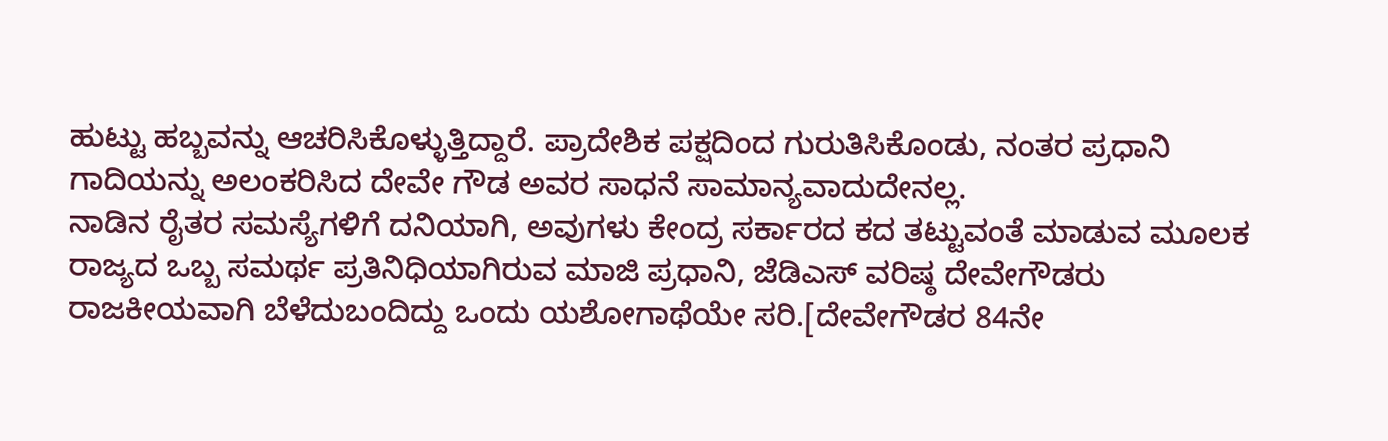ಹುಟ್ಟು ಹಬ್ಬವನ್ನು ಆಚರಿಸಿಕೊಳ್ಳುತ್ತಿದ್ದಾರೆ. ಪ್ರಾದೇಶಿಕ ಪಕ್ಷದಿಂದ ಗುರುತಿಸಿಕೊಂಡು, ನಂತರ ಪ್ರಧಾನಿ ಗಾದಿಯನ್ನು ಅಲಂಕರಿಸಿದ ದೇವೇ ಗೌಡ ಅವರ ಸಾಧನೆ ಸಾಮಾನ್ಯವಾದುದೇನಲ್ಲ.
ನಾಡಿನ ರೈತರ ಸಮಸ್ಯೆಗಳಿಗೆ ದನಿಯಾಗಿ, ಅವುಗಳು ಕೇಂದ್ರ ಸರ್ಕಾರದ ಕದ ತಟ್ಟುವಂತೆ ಮಾಡುವ ಮೂಲಕ ರಾಜ್ಯದ ಒಬ್ಬ ಸಮರ್ಥ ಪ್ರತಿನಿಧಿಯಾಗಿರುವ ಮಾಜಿ ಪ್ರಧಾನಿ, ಜೆಡಿಎಸ್ ವರಿಷ್ಠ ದೇವೇಗೌಡರು ರಾಜಕೀಯವಾಗಿ ಬೆಳೆದುಬಂದಿದ್ದು ಒಂದು ಯಶೋಗಾಥೆಯೇ ಸರಿ.[ದೇವೇಗೌಡರ 84ನೇ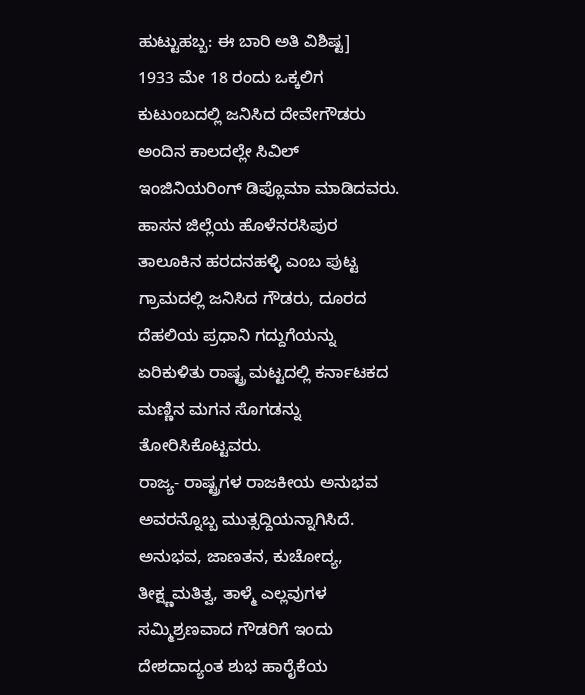ಹುಟ್ಟುಹಬ್ಬ: ಈ ಬಾರಿ ಅತಿ ವಿಶಿಷ್ಟ]
1933 ಮೇ 18 ರಂದು ಒಕ್ಕಲಿಗ ಕುಟುಂಬದಲ್ಲಿ ಜನಿಸಿದ ದೇವೇಗೌಡರು ಅಂದಿನ ಕಾಲದಲ್ಲೇ ಸಿವಿಲ್ ಇಂಜಿನಿಯರಿಂಗ್ ಡಿಪ್ಲೊಮಾ ಮಾಡಿದವರು. ಹಾಸನ ಜಿಲ್ಲೆಯ ಹೊಳೆನರಸಿಪುರ ತಾಲೂಕಿನ ಹರದನಹಳ್ಳಿ ಎಂಬ ಪುಟ್ಟ ಗ್ರಾಮದಲ್ಲಿ ಜನಿಸಿದ ಗೌಡರು, ದೂರದ ದೆಹಲಿಯ ಪ್ರಧಾನಿ ಗದ್ದುಗೆಯನ್ನು ಏರಿಕುಳಿತು ರಾಷ್ಟ್ರ ಮಟ್ಟದಲ್ಲಿ ಕರ್ನಾಟಕದ ಮಣ್ಣಿನ ಮಗನ ಸೊಗಡನ್ನು ತೋರಿಸಿಕೊಟ್ಟವರು.
ರಾಜ್ಯ- ರಾಷ್ಟ್ರಗಳ ರಾಜಕೀಯ ಅನುಭವ ಅವರನ್ನೊಬ್ಬ ಮುತ್ಸದ್ದಿಯನ್ನಾಗಿಸಿದೆ. ಅನುಭವ, ಜಾಣತನ, ಕುಚೋದ್ಯ, ತೀಕ್ಷ್ಣಮತಿತ್ವ, ತಾಳ್ಮೆ ಎಲ್ಲವುಗಳ ಸಮ್ಮಿಶ್ರಣವಾದ ಗೌಡರಿಗೆ ಇಂದು ದೇಶದಾದ್ಯಂತ ಶುಭ ಹಾರೈಕೆಯ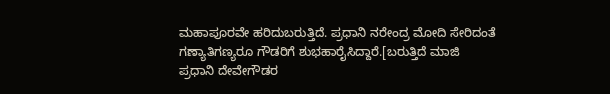ಮಹಾಪೂರವೇ ಹರಿದುಬರುತ್ತಿದೆ. ಪ್ರಧಾನಿ ನರೇಂದ್ರ ಮೋದಿ ಸೇರಿದಂತೆ ಗಣ್ಯಾತಿಗಣ್ಯರೂ ಗೌಡರಿಗೆ ಶುಭಹಾರೈಸಿದ್ದಾರೆ.[ಬರುತ್ತಿದೆ ಮಾಜಿ ಪ್ರಧಾನಿ ದೇವೇಗೌಡರ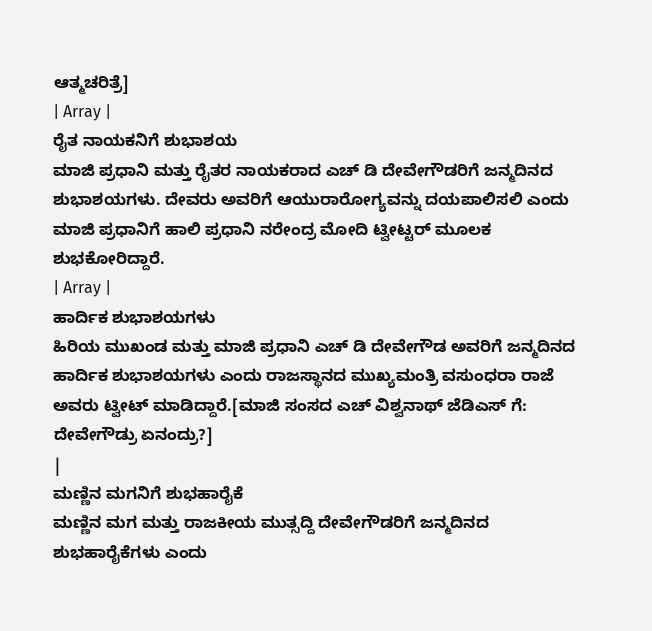ಆತ್ಮಚರಿತ್ರೆ]
| Array |
ರೈತ ನಾಯಕನಿಗೆ ಶುಭಾಶಯ
ಮಾಜಿ ಪ್ರಧಾನಿ ಮತ್ತು ರೈತರ ನಾಯಕರಾದ ಎಚ್ ಡಿ ದೇವೇಗೌಡರಿಗೆ ಜನ್ಮದಿನದ ಶುಭಾಶಯಗಳು. ದೇವರು ಅವರಿಗೆ ಆಯುರಾರೋಗ್ಯವನ್ನು ದಯಪಾಲಿಸಲಿ ಎಂದು ಮಾಜಿ ಪ್ರಧಾನಿಗೆ ಹಾಲಿ ಪ್ರಧಾನಿ ನರೇಂದ್ರ ಮೋದಿ ಟ್ವೀಟ್ಟರ್ ಮೂಲಕ ಶುಭಕೋರಿದ್ದಾರೆ.
| Array |
ಹಾರ್ದಿಕ ಶುಭಾಶಯಗಳು
ಹಿರಿಯ ಮುಖಂಡ ಮತ್ತು ಮಾಜಿ ಪ್ರಧಾನಿ ಎಚ್ ಡಿ ದೇವೇಗೌಡ ಅವರಿಗೆ ಜನ್ಮದಿನದ ಹಾರ್ದಿಕ ಶುಭಾಶಯಗಳು ಎಂದು ರಾಜಸ್ಥಾನದ ಮುಖ್ಯಮಂತ್ರಿ ವಸುಂಧರಾ ರಾಜೆ ಅವರು ಟ್ವೀಟ್ ಮಾಡಿದ್ದಾರೆ.[ಮಾಜಿ ಸಂಸದ ಎಚ್ ವಿಶ್ವನಾಥ್ ಜೆಡಿಎಸ್ ಗೆ: ದೇವೇಗೌಡ್ರು ಏನಂದ್ರು?]
|
ಮಣ್ಣಿನ ಮಗನಿಗೆ ಶುಭಹಾರೈಕೆ
ಮಣ್ಣಿನ ಮಗ ಮತ್ತು ರಾಜಕೀಯ ಮುತ್ಸದ್ದಿ ದೇವೇಗೌಡರಿಗೆ ಜನ್ಮದಿನದ ಶುಭಹಾರೈಕೆಗಳು ಎಂದು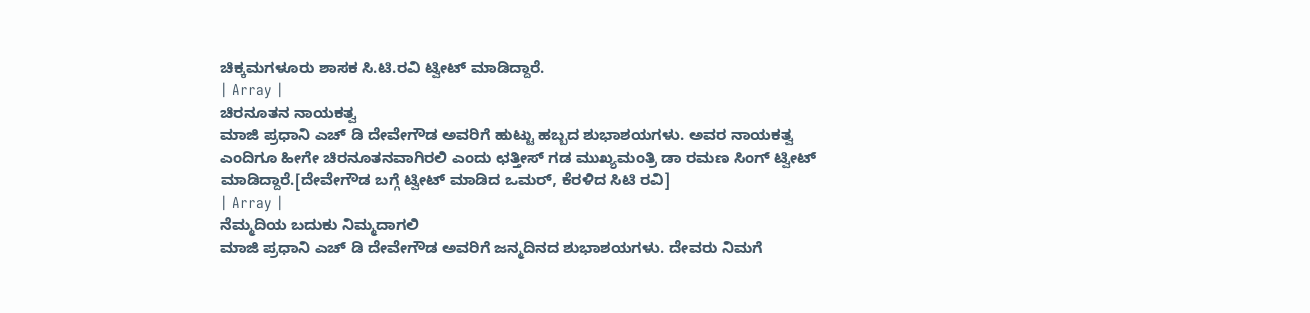ಚಿಕ್ಕಮಗಳೂರು ಶಾಸಕ ಸಿ.ಟಿ.ರವಿ ಟ್ವೀಟ್ ಮಾಡಿದ್ದಾರೆ.
| Array |
ಚಿರನೂತನ ನಾಯಕತ್ವ
ಮಾಜಿ ಪ್ರಧಾನಿ ಎಚ್ ಡಿ ದೇವೇಗೌಡ ಅವರಿಗೆ ಹುಟ್ಟು ಹಬ್ಬದ ಶುಭಾಶಯಗಳು. ಅವರ ನಾಯಕತ್ವ ಎಂದಿಗೂ ಹೀಗೇ ಚಿರನೂತನವಾಗಿರಲಿ ಎಂದು ಛತ್ತೀಸ್ ಗಡ ಮುಖ್ಯಮಂತ್ರಿ ಡಾ ರಮಣ ಸಿಂಗ್ ಟ್ವೀಟ್ ಮಾಡಿದ್ದಾರೆ.[ದೇವೇಗೌಡ ಬಗ್ಗೆ ಟ್ವೀಟ್ ಮಾಡಿದ ಒಮರ್, ಕೆರಳಿದ ಸಿಟಿ ರವಿ]
| Array |
ನೆಮ್ಮದಿಯ ಬದುಕು ನಿಮ್ಮದಾಗಲಿ
ಮಾಜಿ ಪ್ರಧಾನಿ ಎಚ್ ಡಿ ದೇವೇಗೌಡ ಅವರಿಗೆ ಜನ್ಮದಿನದ ಶುಭಾಶಯಗಳು. ದೇವರು ನಿಮಗೆ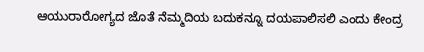ಆಯುರಾರೋಗ್ಯದ ಜೊತೆ ನೆಮ್ಮದಿಯ ಬದುಕನ್ನೂ ದಯಪಾಲಿಸಲಿ ಎಂದು ಕೇಂದ್ರ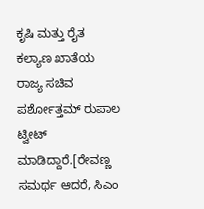ಕೃಷಿ ಮತ್ತು ರೈತ ಕಲ್ಯಾಣ ಖಾತೆಯ ರಾಜ್ಯ ಸಚಿವ ಪರ್ಶೋತ್ತಮ್ ರುಪಾಲ ಟ್ವೀಟ್ ಮಾಡಿದ್ದಾರೆ.[ರೇವಣ್ಣ ಸಮರ್ಥ ಆದರೆ, ಸಿಎಂ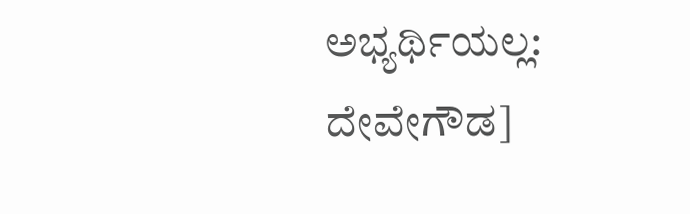ಅಭ್ಯರ್ಥಿಯಲ್ಲ: ದೇವೇಗೌಡ]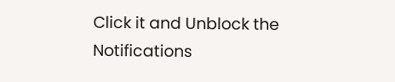Click it and Unblock the Notifications